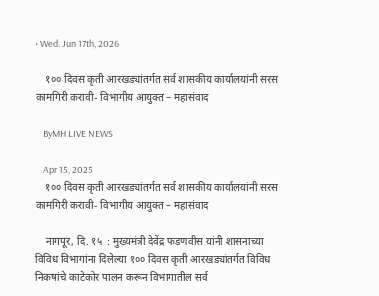• Wed. Jun 17th, 2026

    १०० दिवस कृती आरखड्यांतर्गत सर्व शासकीय कार्यालयांनी सरस कामगिरी करावी- विभागीय आयुक्त – महासंवाद

    ByMH LIVE NEWS

    Apr 15, 2025
    १०० दिवस कृती आरखड्यांतर्गत सर्व शासकीय कार्यालयांनी सरस कामगिरी करावी- विभागीय आयुक्त – महासंवाद

    नागपूर, दि. १५  : मुख्यमंत्री देवेंद्र फडणवीस यांनी शासनाच्या विविध विभागांना दिलेल्या १०० दिवस कृती आरखड्यांतर्गत विविध निकषांचे काटेकोर पालन करून विभागातील सर्व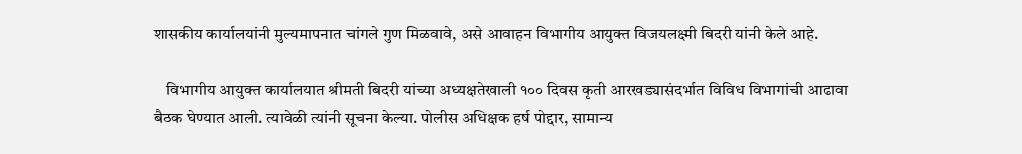शासकीय कार्यालयांनी मुल्यमापनात चांगले गुण मिळवावे, असे आवाहन विभागीय आयुक्त विजयलक्ष्मी बिदरी यांनी केले आहे.

    विभागीय आयुक्त कार्यालयात श्रीमती बिदरी यांच्या अध्यक्षतेखाली १०० दिवस कृती आरखड्यासंदर्भात विविध विभागांची आढावा बैठक घेण्यात आली. त्यावेळी त्यांनी सूचना केल्या. पोलीस अधिक्षक हर्ष पोद्दार, सामान्य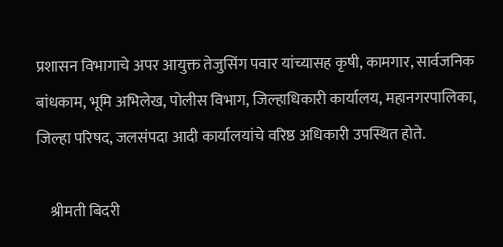प्रशासन विभागाचे अपर आयुक्त तेजुसिंग पवार यांच्यासह कृषी, कामगार, सार्वजनिक बांधकाम, भूमि अभिलेख, पोलीस विभाग, जिल्हाधिकारी कार्यालय, महानगरपालिका, जिल्हा परिषद, जलसंपदा आदी कार्यालयांचे वरिष्ठ अधिकारी उपस्थित होते.

    श्रीमती बिदरी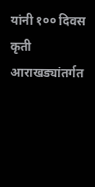यांनी १०० दिवस कृती आराखड्यांतर्गत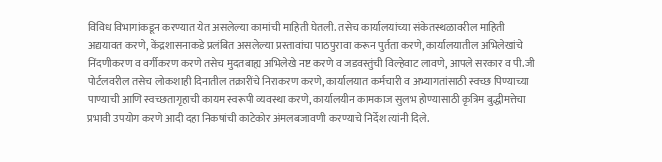विविध विभागांकडून करण्यात येत असलेल्या कामांची माहिती घेतली. तसेच कार्यालयांच्या संकेतस्थळावरील माहिती अद्ययावत करणे, केंद्रशासनाकडे प्रलंबित असलेल्या प्रस्तावांचा पाठपुरावा करून पुर्तता करणे, कार्यालयातील अभिलेखांचे निंदणीकरण व वर्गीकरण करणे तसेच मुदतबाह्य अभिलेखे नष्ट करणे व जडवस्तुंची विल्हेवाट लावणे, आपले सरकार व पी.जी पोर्टलवरील तसेच लोकशाही दिनातील तक्रारींचे निराकरण करणे, कार्यालयात कर्मचारी व अभ्यागतांसाठी स्वच्छ पिण्याच्या पाण्याची आणि स्वच्छतागृहाची कायम स्वरूपी व्यवस्था करणे, कार्यालयीन कामकाज सुलभ होण्यासाठी कृत्रिम बुद्धीमत्तेचा प्रभावी उपयोग करणे आदी दहा निकषांची काटेकोर अंमलबजावणी करण्याचे निर्देश त्यांनी दिले.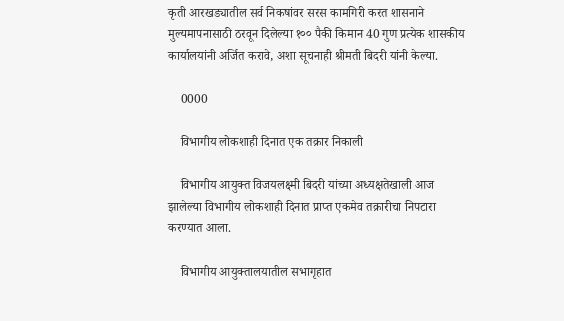कृती आरखड्यातील सर्व निकषांवर सरस कामगिरी करत शासनाने मुल्यमापनासाठी ठरवून दिलेल्या १०० पैकी किमान 40 गुण प्रत्येक शासकीय कार्यालयांनी अर्जित करावे, अशा सूचनाही श्रीमती बिदरी यांनी केल्या.

    0000

    विभागीय लोकशाही दिनात एक तक्रार निकाली

    विभागीय आयुक्त विजयलक्ष्मी बिदरी यांच्या अध्यक्षतेखाली आज झालेल्या विभागीय लोकशाही दिनात प्राप्त एकमेव तक्रारीचा निपटारा करण्यात आला.

    विभागीय आयुक्तालयातील सभागृहात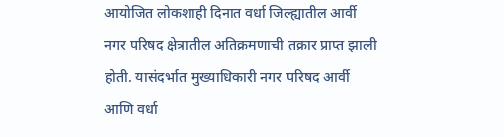आयोजित लोकशाही दिनात वर्धा जिल्ह्यातील आर्वी नगर परिषद क्षेत्रातील अतिक्रमणाची तक्रार प्राप्त झाली होती. यासंदर्भात मुख्याधिकारी नगर परिषद आर्वी आणि वर्धा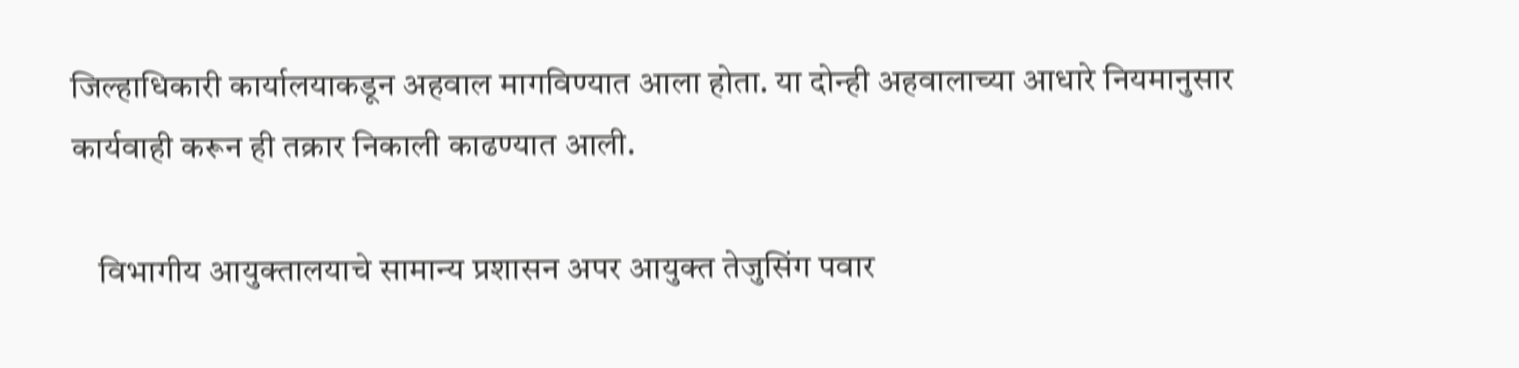जिल्हाधिकारी कार्यालयाकडून अहवाल मागविण्यात आला होता. या दोन्ही अहवालाच्या आधारे नियमानुसार कार्यवाही करून ही तक्रार निकाली काढण्यात आली.

    विभागीय आयुक्तालयाचे सामान्य प्रशासन अपर आयुक्त तेजुसिंग पवार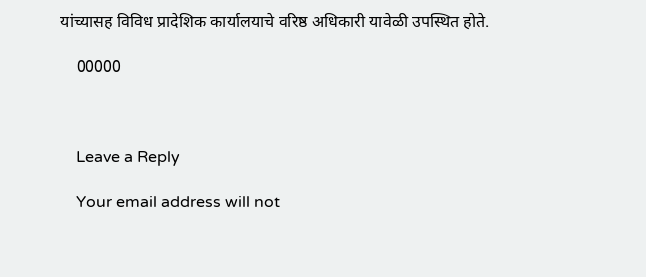यांच्यासह विविध प्रादेशिक कार्यालयाचे वरिष्ठ अधिकारी यावेळी उपस्थित होते.

    00000



    Leave a Reply

    Your email address will not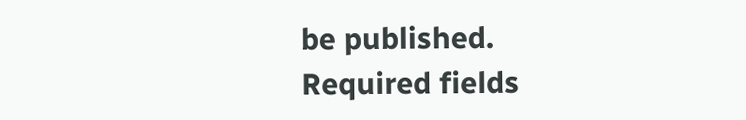be published. Required fields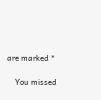are marked *

    You missed